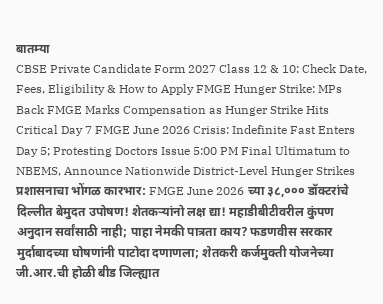बातम्या
CBSE Private Candidate Form 2027 Class 12 & 10: Check Date, Fees, Eligibility & How to Apply FMGE Hunger Strike: MPs Back FMGE Marks Compensation as Hunger Strike Hits Critical Day 7 FMGE June 2026 Crisis: Indefinite Fast Enters Day 5; Protesting Doctors Issue 5:00 PM Final Ultimatum to NBEMS, Announce Nationwide District-Level Hunger Strikes प्रशासनाचा भोंगळ कारभार: FMGE June 2026 च्या ३८,००० डॉक्टरांचे दिल्लीत बेमुदत उपोषण! शेतकऱ्यांनो लक्ष द्या! महाडीबीटीवरील कुंपण अनुदान सर्वांसाठी नाही; पाहा नेमकी पात्रता काय? फडणवीस सरकार मुर्दाबादच्या घोषणांनी पाटोदा दणाणला; शेतकरी कर्जमुक्ती योजनेच्या जी.आर.ची होळी बीड जिल्ह्यात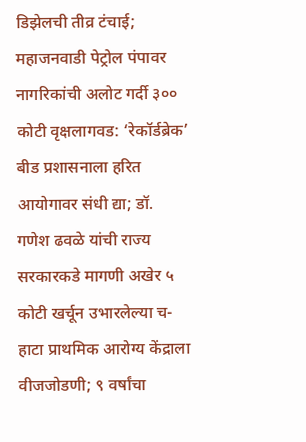डिझेलची तीव्र टंचाई; महाजनवाडी पेट्रोल पंपावर नागरिकांची अलोट गर्दी ३०० कोटी वृक्षलागवड: ‘रेकॉर्डब्रेक’ बीड प्रशासनाला हरित आयोगावर संधी द्या; डॉ. गणेश ढवळे यांची राज्य सरकारकडे मागणी अखेर ५ कोटी खर्चून उभारलेल्या च-हाटा प्राथमिक आरोग्य केंद्राला वीजजोडणी; ९ वर्षांचा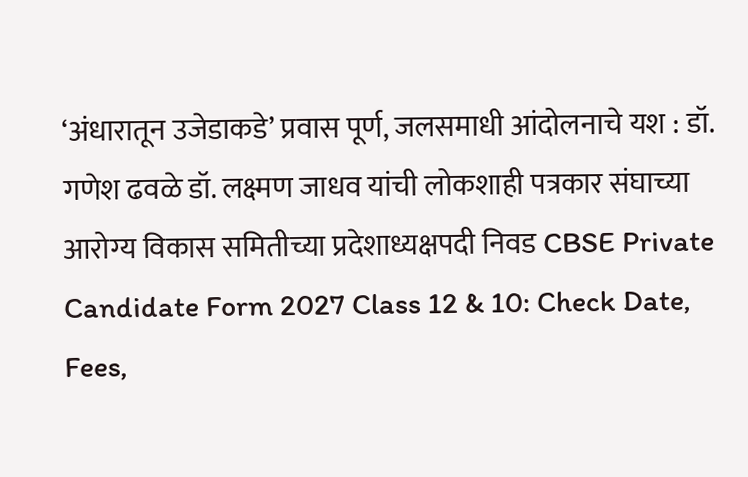‘अंधारातून उजेडाकडे’ प्रवास पूर्ण, जलसमाधी आंदोलनाचे यश : डॉ. गणेश ढवळे डॉ. लक्ष्मण जाधव यांची लोकशाही पत्रकार संघाच्या आरोग्य विकास समितीच्या प्रदेशाध्यक्षपदी निवड CBSE Private Candidate Form 2027 Class 12 & 10: Check Date, Fees,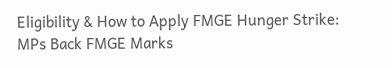Eligibility & How to Apply FMGE Hunger Strike: MPs Back FMGE Marks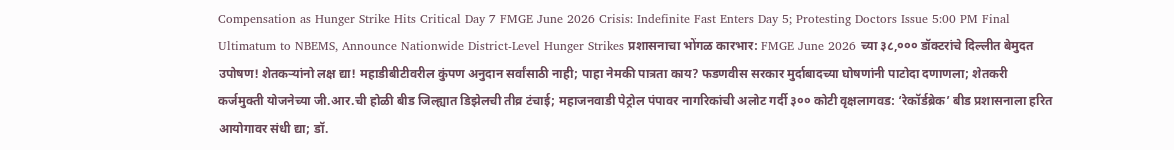Compensation as Hunger Strike Hits Critical Day 7 FMGE June 2026 Crisis: Indefinite Fast Enters Day 5; Protesting Doctors Issue 5:00 PM Final Ultimatum to NBEMS, Announce Nationwide District-Level Hunger Strikes प्रशासनाचा भोंगळ कारभार: FMGE June 2026 च्या ३८,००० डॉक्टरांचे दिल्लीत बेमुदत उपोषण! शेतकऱ्यांनो लक्ष द्या! महाडीबीटीवरील कुंपण अनुदान सर्वांसाठी नाही; पाहा नेमकी पात्रता काय? फडणवीस सरकार मुर्दाबादच्या घोषणांनी पाटोदा दणाणला; शेतकरी कर्जमुक्ती योजनेच्या जी.आर.ची होळी बीड जिल्ह्यात डिझेलची तीव्र टंचाई; महाजनवाडी पेट्रोल पंपावर नागरिकांची अलोट गर्दी ३०० कोटी वृक्षलागवड: ‘रेकॉर्डब्रेक’ बीड प्रशासनाला हरित आयोगावर संधी द्या; डॉ.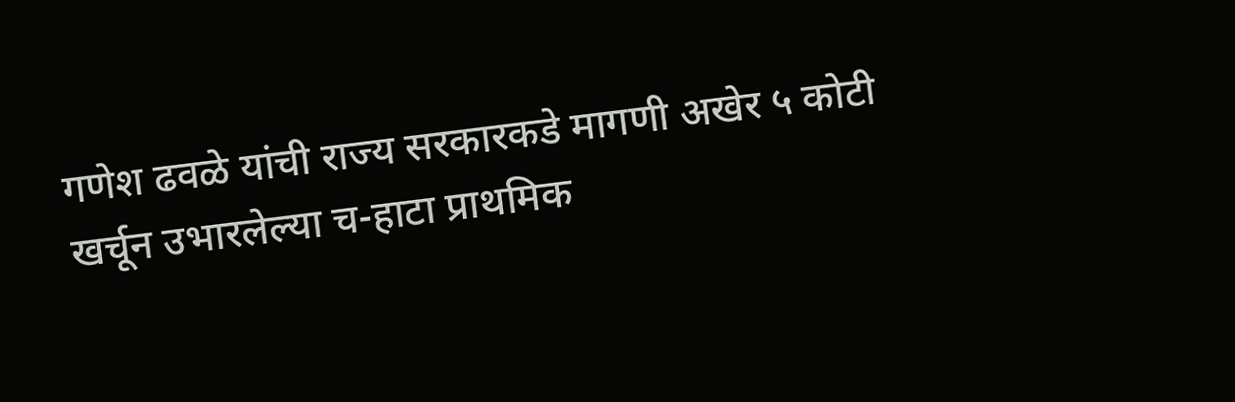गणेश ढवळे यांची राज्य सरकारकडे मागणी अखेर ५ कोटी खर्चून उभारलेल्या च-हाटा प्राथमिक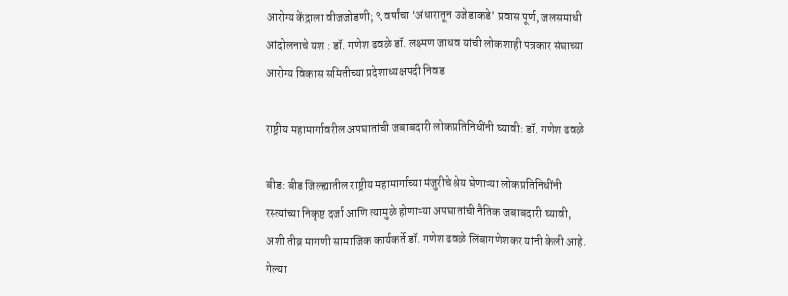आरोग्य केंद्राला वीजजोडणी; ९ वर्षांचा ‘अंधारातून उजेडाकडे’ प्रवास पूर्ण, जलसमाधी आंदोलनाचे यश : डॉ. गणेश ढवळे डॉ. लक्ष्मण जाधव यांची लोकशाही पत्रकार संघाच्या आरोग्य विकास समितीच्या प्रदेशाध्यक्षपदी निवड

राष्ट्रीय महामार्गावरील अपघातांची जबाबदारी लोकप्रतिनिधींनी घ्यावी: डॉ. गणेश ढवळे

बीड: बीड जिल्ह्यातील राष्ट्रीय महामार्गाच्या मंजुरीचे श्रेय घेणाऱ्या लोकप्रतिनिधींनी रस्त्यांच्या निकृष्ट दर्जा आणि त्यामुळे होणाऱ्या अपघातांची नैतिक जबाबदारी घ्यावी, अशी तीव्र मागणी सामाजिक कार्यकर्ते डॉ. गणेश ढवळे लिंबागणेशकर यांनी केली आहे. गेल्या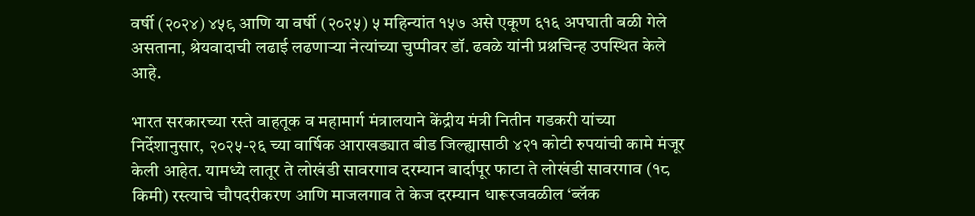वर्षी (२०२४) ४५९ आणि या वर्षी (२०२५) ५ महिन्यांत १५७ असे एकूण ६१६ अपघाती बळी गेले असताना, श्रेयवादाची लढाई लढणाऱ्या नेत्यांच्या चुप्पीवर डॉ. ढवळे यांनी प्रश्नचिन्ह उपस्थित केले आहे.

भारत सरकारच्या रस्ते वाहतूक व महामार्ग मंत्रालयाने केंद्रीय मंत्री नितीन गडकरी यांच्या निर्देशानुसार, २०२५-२६ च्या वार्षिक आराखड्यात बीड जिल्ह्यासाठी ४२१ कोटी रुपयांची कामे मंजूर केली आहेत. यामध्ये लातूर ते लोखंडी सावरगाव दरम्यान बार्दापूर फाटा ते लोखंडी सावरगाव (१८ किमी) रस्त्याचे चौपदरीकरण आणि माजलगाव ते केज दरम्यान धारूरजवळील ‘ब्लॅक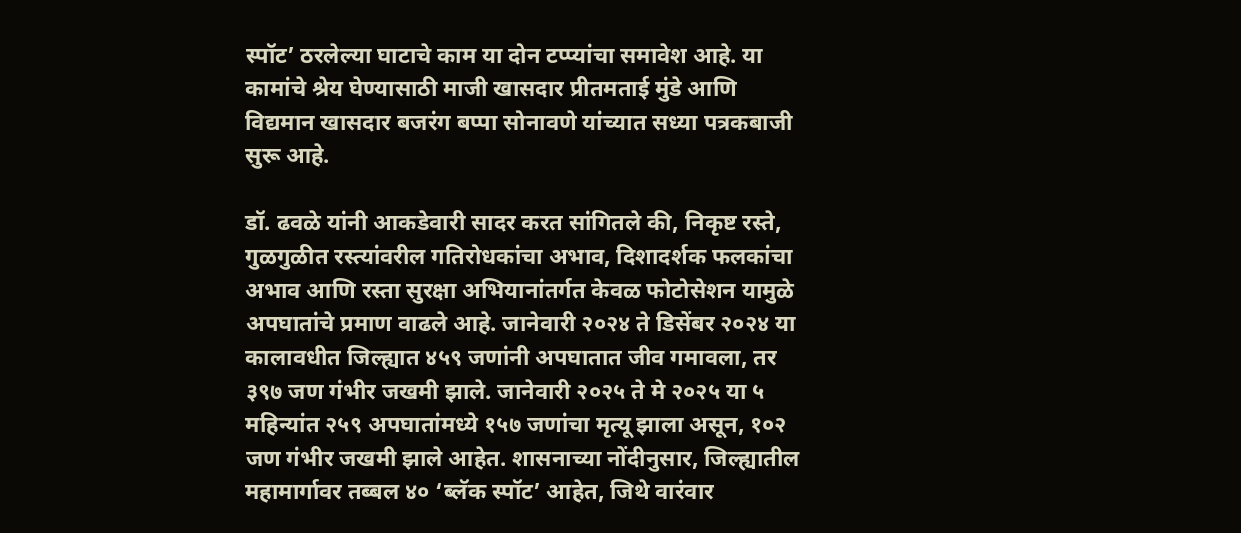स्पॉट’ ठरलेल्या घाटाचे काम या दोन टप्प्यांचा समावेश आहे. या कामांचे श्रेय घेण्यासाठी माजी खासदार प्रीतमताई मुंडे आणि विद्यमान खासदार बजरंग बप्पा सोनावणे यांच्यात सध्या पत्रकबाजी सुरू आहे.

डॉ. ढवळे यांनी आकडेवारी सादर करत सांगितले की, निकृष्ट रस्ते, गुळगुळीत रस्त्यांवरील गतिरोधकांचा अभाव, दिशादर्शक फलकांचा अभाव आणि रस्ता सुरक्षा अभियानांतर्गत केवळ फोटोसेशन यामुळे अपघातांचे प्रमाण वाढले आहे. जानेवारी २०२४ ते डिसेंबर २०२४ या कालावधीत जिल्ह्यात ४५९ जणांनी अपघातात जीव गमावला, तर ३९७ जण गंभीर जखमी झाले. जानेवारी २०२५ ते मे २०२५ या ५ महिन्यांत २५९ अपघातांमध्ये १५७ जणांचा मृत्यू झाला असून, १०२ जण गंभीर जखमी झाले आहेत. शासनाच्या नोंदीनुसार, जिल्ह्यातील महामार्गावर तब्बल ४० ‘ब्लॅक स्पॉट’ आहेत, जिथे वारंवार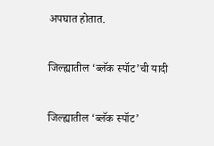अपघात होतात.

जिल्ह्यातील ‘ब्लॅक स्पॉट’ची यादी

जिल्ह्यातील ‘ब्लॅक स्पॉट’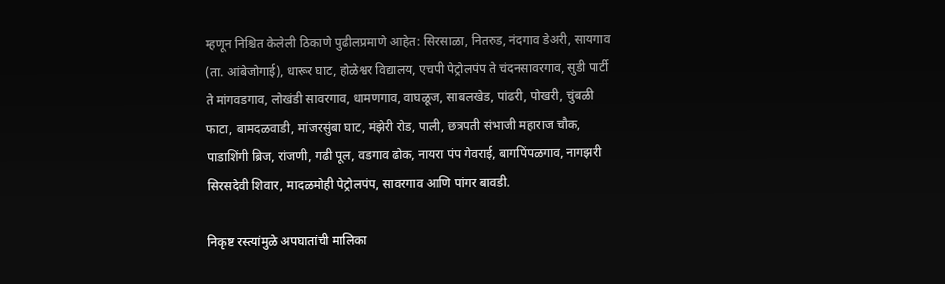म्हणून निश्चित केलेली ठिकाणे पुढीलप्रमाणे आहेत: सिरसाळा, नितरुड, नंदगाव डेअरी, सायगाव (ता. आंबेजोगाई), धारूर घाट, होळेश्वर विद्यालय, एचपी पेट्रोलपंप ते चंदनसावरगाव, सुडी पार्टी ते मांगवडगाव, लोखंडी सावरगाव, धामणगाव, वाघळूज, साबलखेड, पांढरी, पोखरी, चुंबळी फाटा, बामदळवाडी, मांजरसुंबा घाट, मंझेरी रोड, पाली, छत्रपती संभाजी महाराज चौक, पाडाशिंगी ब्रिज, रांजणी, गढी पूल, वडगाव ढोक, नायरा पंप गेवराई, बागपिंपळगाव, नागझरी सिरसदेवी शिवार, मादळमोही पेट्रोलपंप, सावरगाव आणि पांगर बावडी.

निकृष्ट रस्त्यांमुळे अपघातांची मालिका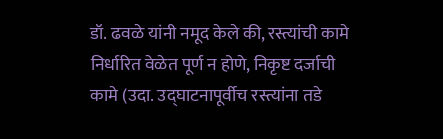डॉ. ढवळे यांनी नमूद केले की, रस्त्यांची कामे निर्धारित वेळेत पूर्ण न होणे, निकृष्ट दर्जाची कामे (उदा. उद्घाटनापूर्वीच रस्त्यांना तडे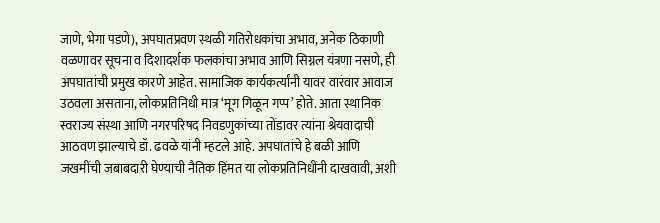जाणे, भेगा पडणे), अपघातप्रवण स्थळी गतिरोधकांचा अभाव, अनेक ठिकाणी वळणावर सूचना व दिशादर्शक फलकांचा अभाव आणि सिग्नल यंत्रणा नसणे, ही अपघातांची प्रमुख कारणे आहेत. सामाजिक कार्यकर्त्यांनी यावर वारंवार आवाज उठवला असताना, लोकप्रतिनिधी मात्र ‘मूग गिळून गप्प’ होते. आता स्थानिक स्वराज्य संस्था आणि नगरपरिषद निवडणुकांच्या तोंडावर त्यांना श्रेयवादाची आठवण झाल्याचे डॉ. ढवळे यांनी म्हटले आहे. अपघातांचे हे बळी आणि जखमींची जबाबदारी घेण्याची नैतिक हिंमत या लोकप्रतिनिधींनी दाखवावी, अशी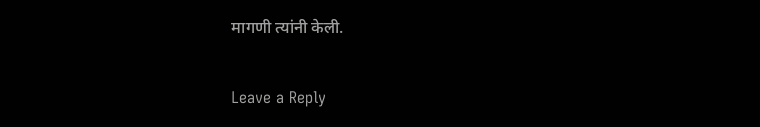मागणी त्यांनी केली.

Leave a Reply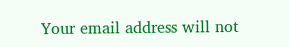Your email address will not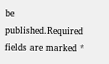be published.Required fields are marked *